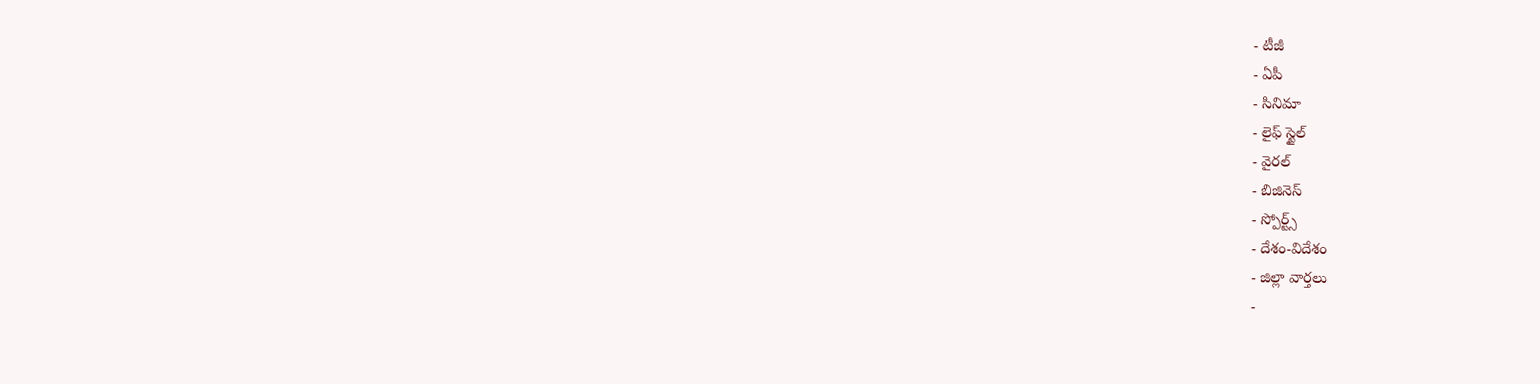- టీజీ
- ఏపీ
- సినిమా
- లైఫ్ స్టైల్
- వైరల్
- బిజినెస్
- స్పోర్ట్స్
- దేశం-విదేశం
- జిల్లా వార్తలు
-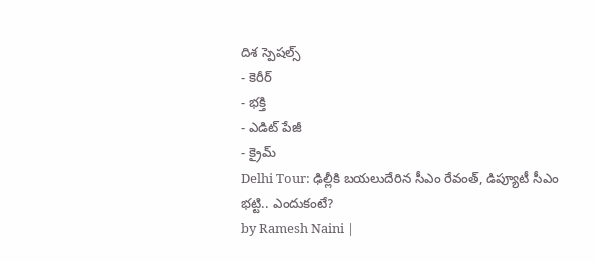దిశ స్పెషల్స్
- కెరీర్
- భక్తి
- ఎడిట్ పేజీ
- క్రైమ్
Delhi Tour: ఢిల్లీకి బయలుదేరిన సీఎం రేవంత్, డిప్యూటీ సీఎం భట్టి.. ఎందుకంటే?
by Ramesh Naini |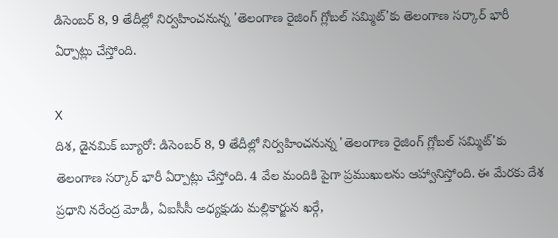డిసెంబర్ 8, 9 తేదీల్లో నిర్వహించనున్న 'తెలంగాణ రైజింగ్ గ్లోబల్ సమ్మిట్'కు తెలంగాణ సర్కార్ భారీ ఏర్పాట్లు చేస్తోంది.

X
దిశ, డైనమిక్ బ్యూరో: డిసెంబర్ 8, 9 తేదీల్లో నిర్వహించనున్న 'తెలంగాణ రైజింగ్ గ్లోబల్ సమ్మిట్'కు తెలంగాణ సర్కార్ భారీ ఏర్పాట్లు చేస్తోంది. 4 వేల మందికి పైగా ప్రముఖులను ఆహ్వానిస్తోంది. ఈ మేరకు దేశ ప్రధాని నరేంద్ర మోడీ, ఏఐసీసీ అధ్యక్షుడు మల్లికార్జున ఖర్గే,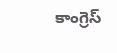కాంగ్రెస్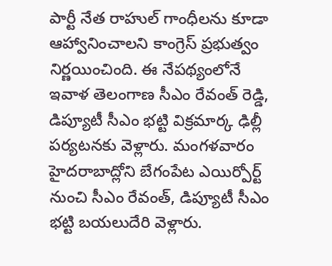పార్టీ నేత రాహుల్ గాంధీలను కూడా ఆహ్వానించాలని కాంగ్రెస్ ప్రభుత్వం నిర్ణయించింది. ఈ నేపథ్యంలోనే ఇవాళ తెలంగాణ సీఎం రేవంత్ రెడ్డి, డిప్యూటీ సీఎం భట్టి విక్రమార్క ఢిల్లీ పర్యటనకు వెళ్లారు. మంగళవారం హైదరాబాద్లోని బేగంపేట ఎయిర్పోర్ట్ నుంచి సీఎం రేవంత్, డిప్యూటీ సీఎం భట్టి బయలుదేరి వెళ్లారు.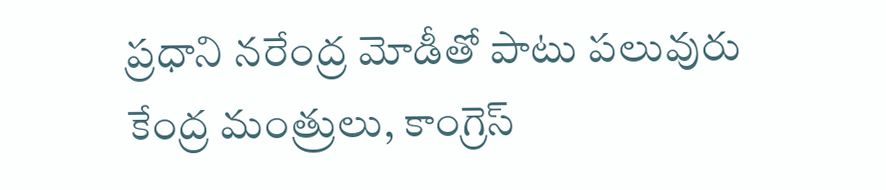ప్రధాని నరేంద్ర మోడీతో పాటు పలువురు కేంద్ర మంత్రులు, కాంగ్రెస్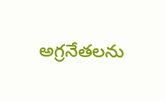అగ్రనేతలను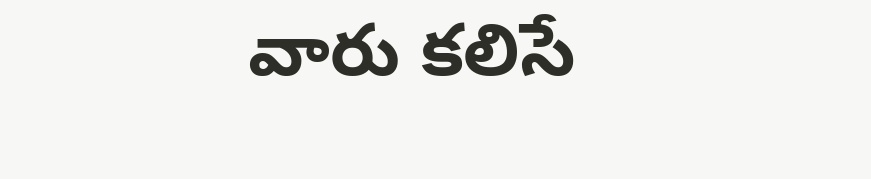వారు కలిసే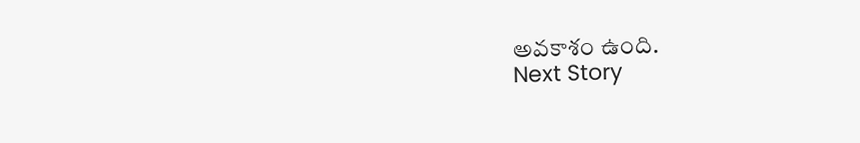అవకాశం ఉంది.
Next Story